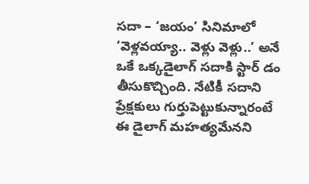సదా – ‘జయం’ సినిమాలో ‘వెళ్లవయ్యా.. వెళ్లు వెళ్లు..’ అనే ఒకే ఒక్కడైలాగ్ సదాకి స్టార్ డం తీసుకొచ్చింది. నేటికీ సదాని ప్రేక్షకులు గుర్తుపెట్టుకున్నారంటే ఈ డైలాగ్ మహత్యమేనని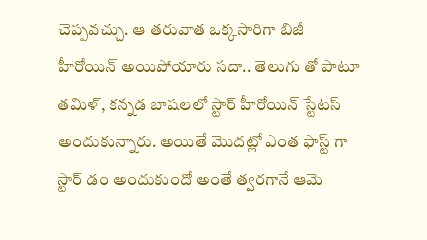చెప్పవచ్చు. ఆ తరువాత ఒక్కసారిగా బిజీ హీరోయిన్ అయిపోయారు సదా.. తెలుగు తో పాటూ తమిళ్, కన్నడ బాషలలో స్టార్ హీరోయిన్ స్టేటస్ అందుకున్నారు. అయితే మొదట్లో ఎంత ఫాస్ట్ గా స్టార్ డం అందుకుందో అంతే త్వరగానే ఆమె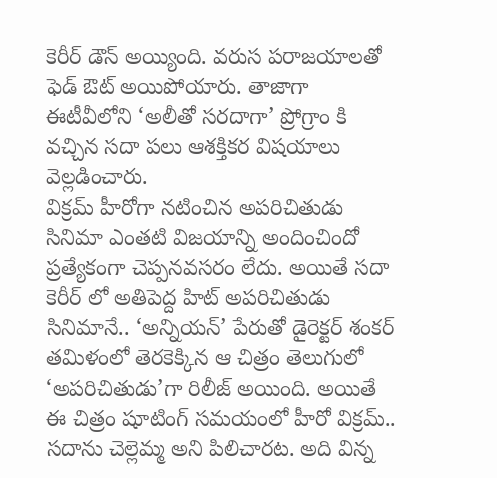కెరీర్ డౌన్ అయ్యింది. వరుస పరాజయాలతో ఫెడ్ ఔట్ అయిపోయారు. తాజాగా ఈటీవీలోని ‘అలీతో సరదాగా’ ప్రోగ్రాం కి వచ్చిన సదా పలు ఆశక్తికర విషయాలు వెల్లడించారు.
విక్రమ్ హీరోగా నటించిన అపరిచితుడు సినిమా ఎంతటి విజయాన్ని అందించిందో ప్రత్యేకంగా చెప్పనవసరం లేదు. అయితే సదా కెరీర్ లో అతిపెద్ద హిట్ అపరిచితుడు సినిమానే.. ‘అన్నియన్’ పేరుతో డైరెక్టర్ శంకర్ తమిళంలో తెరకెక్కిన ఆ చిత్రం తెలుగులో ‘అపరిచితుడు’గా రిలీజ్ అయింది. అయితే ఈ చిత్రం షూటింగ్ సమయంలో హీరో విక్రమ్.. సదాను చెల్లెమ్మ అని పిలిచారట. అది విన్న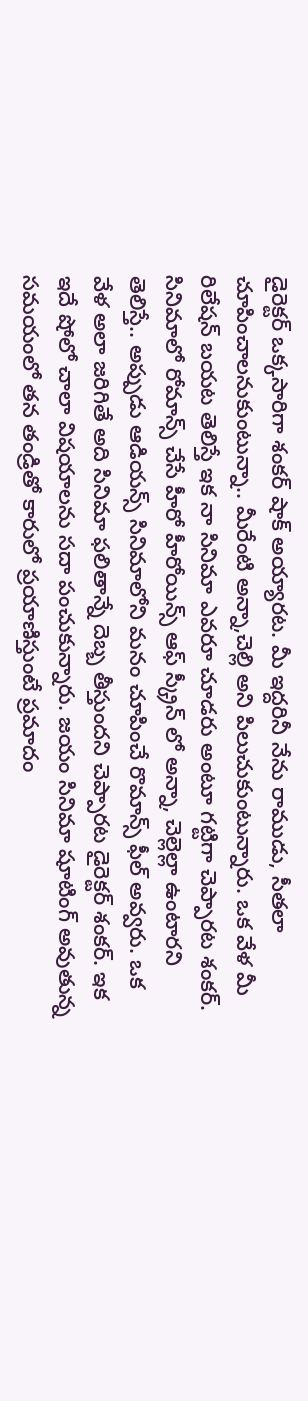డైరెక్టర్ ఒక్కసారిగా శంకర్ షాక్ అయ్యారట. మీ ఇద్దరినీ నేను రాముడు, సీతలా చూపించాలనుకుంటున్నా.. మీరేంటి అన్నా,చెల్లి అని పిలుచుకుంటున్నారు. ఒక వేళ మీ రిలేషన్ బయట తెలిస్తే ఇక నా సినిమా ఎవరూ చూడరు అంటూ గట్టిగా చెప్పారట శంకర్.
సినిమాలో రోమాన్స్ చేసే హీరో హీరోయిన్స్ ఆఫ్ స్క్రీన్ లో అన్నా, చెల్లెల్లా ఉంటారని తెలిస్తే.. అప్పుడు ఆడియన్స్ సినిమాలోని మనం చూపించే రొమాన్స్ ఫీల్ అవ్వరు. ఒక వేళ అలా జరిగితే అది సినిమా ఫలితాన్నే దెబ్బ తీస్తుందని చెప్పారట డైరెక్టర్ శంకర్. ఇక ఇదే షోలో చాలా విషయాలను సదా పంచుకున్నారు. జయం సినిమా షూటింగ్ అవుతున్న సమయంలో తన తండ్రితో కారులో ప్రయాణిస్తుంటే ప్రమాదం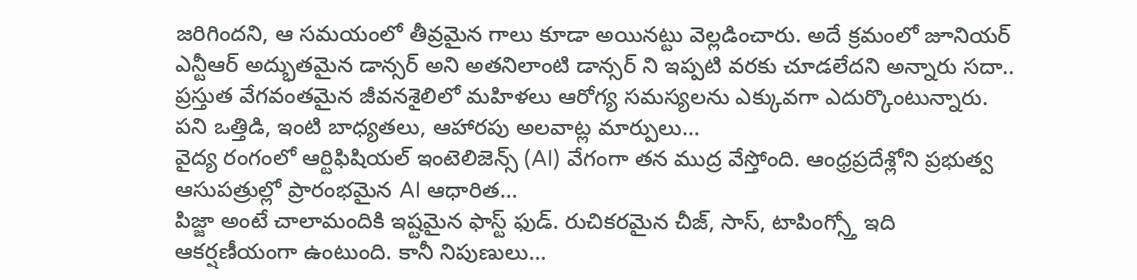జరిగిందని, ఆ సమయంలో తీవ్రమైన గాలు కూడా అయినట్టు వెల్లడించారు. అదే క్రమంలో జూనియర్ ఎన్టీఆర్ అద్భుతమైన డాన్సర్ అని అతనిలాంటి డాన్సర్ ని ఇప్పటి వరకు చూడలేదని అన్నారు సదా..
ప్రస్తుత వేగవంతమైన జీవనశైలిలో మహిళలు ఆరోగ్య సమస్యలను ఎక్కువగా ఎదుర్కొంటున్నారు. పని ఒత్తిడి, ఇంటి బాధ్యతలు, ఆహారపు అలవాట్ల మార్పులు…
వైద్య రంగంలో ఆర్టిఫిషియల్ ఇంటెలిజెన్స్ (AI) వేగంగా తన ముద్ర వేస్తోంది. ఆంధ్రప్రదేశ్లోని ప్రభుత్వ ఆసుపత్రుల్లో ప్రారంభమైన AI ఆధారిత…
పిజ్జా అంటే చాలామందికి ఇష్టమైన ఫాస్ట్ ఫుడ్. రుచికరమైన చీజ్, సాస్, టాపింగ్స్తో ఇది ఆకర్షణీయంగా ఉంటుంది. కానీ నిపుణులు…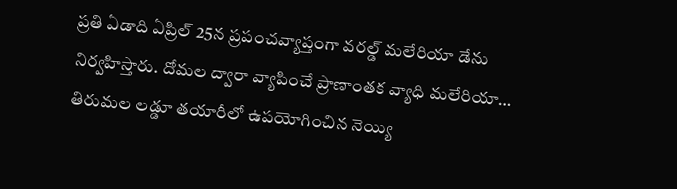ప్రతి ఏడాది ఏప్రిల్ 25న ప్రపంచవ్యాప్తంగా వరల్డ్ మలేరియా డేను నిర్వహిస్తారు. దోమల ద్వారా వ్యాపించే ప్రాణాంతక వ్యాధి మలేరియా…
తిరుమల లడ్డూ తయారీలో ఉపయోగించిన నెయ్యి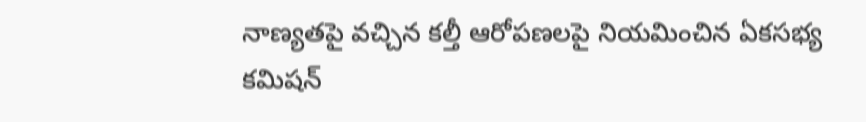నాణ్యతపై వచ్చిన కల్తీ ఆరోపణలపై నియమించిన ఏకసభ్య కమిషన్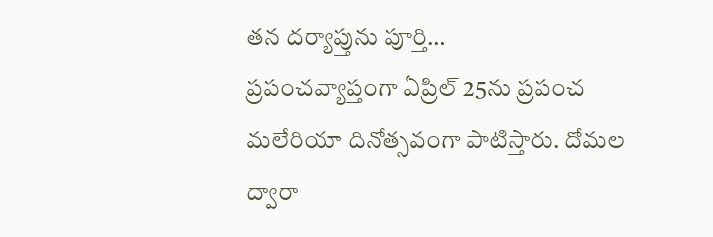తన దర్యాప్తును పూర్తి…
ప్రపంచవ్యాప్తంగా ఏప్రిల్ 25ను ప్రపంచ మలేరియా దినోత్సవంగా పాటిస్తారు. దోమల ద్వారా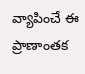వ్యాపించే ఈ ప్రాణాంతక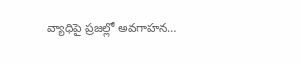వ్యాధిపై ప్రజల్లో అవగాహన…